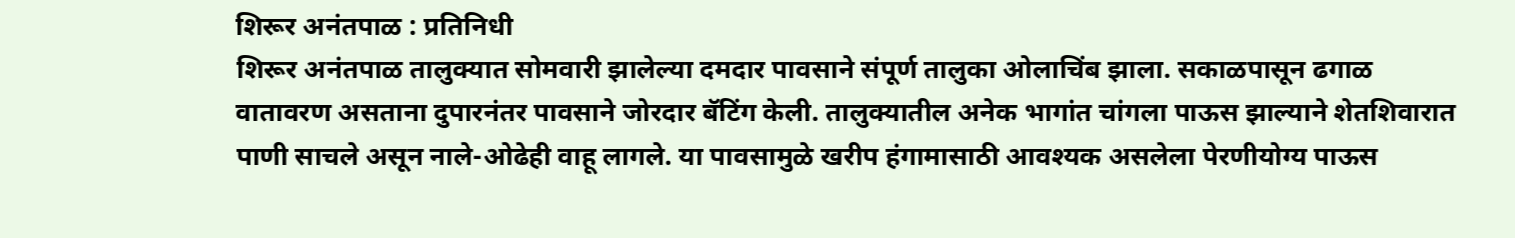शिरूर अनंतपाळ : प्रतिनिधी
शिरूर अनंतपाळ तालुक्यात सोमवारी झालेल्या दमदार पावसाने संपूर्ण तालुका ओलाचिंब झाला. सकाळपासून ढगाळ वातावरण असताना दुपारनंतर पावसाने जोरदार बॅटिंग केली. तालुक्यातील अनेक भागांत चांगला पाऊस झाल्याने शेतशिवारात पाणी साचले असून नाले-ओढेही वाहू लागले. या पावसामुळे खरीप हंगामासाठी आवश्यक असलेला पेरणीयोग्य पाऊस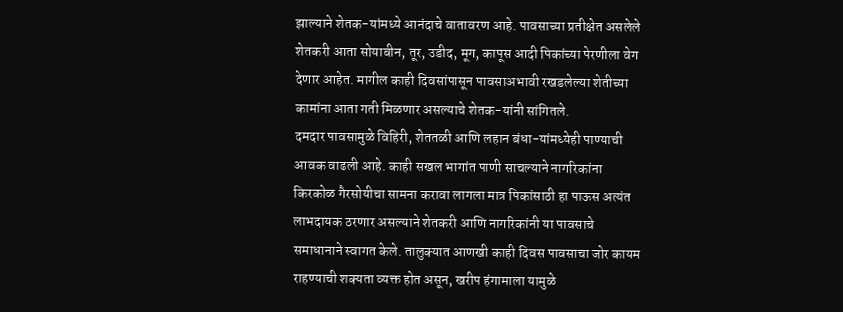झाल्याने शेतक-यांमध्ये आनंदाचे वातावरण आहे. पावसाच्या प्रतीक्षेत असलेले शेतकरी आता सोयाबीन, तूर, उडीद, मूग, कापूस आदी पिकांच्या पेरणीला वेग देणार आहेत. मागील काही दिवसांपासून पावसाअभावी रखडलेल्या शेतीच्या कामांना आता गती मिळणार असल्याचे शेतक-यांनी सांगितले.
दमदार पावसामुळे विहिरी, शेततळी आणि लहान बंधा-यांमध्येही पाण्याची आवक वाढली आहे. काही सखल भागांत पाणी साचल्याने नागरिकांना किरकोळ गैरसोयीचा सामना करावा लागला मात्र पिकांसाठी हा पाऊस अत्यंत लाभदायक ठरणार असल्याने शेतकरी आणि नागरिकांनी या पावसाचे समाधानाने स्वागत केले. तालुक्यात आणखी काही दिवस पावसाचा जोर कायम राहण्याची शक्यता व्यक्त होत असून, खरीप हंगामाला यामुळे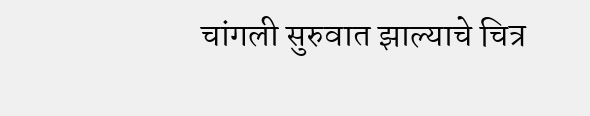चांगली सुरुवात झाल्याचे चित्र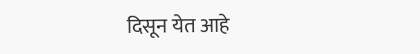दिसून येत आहे